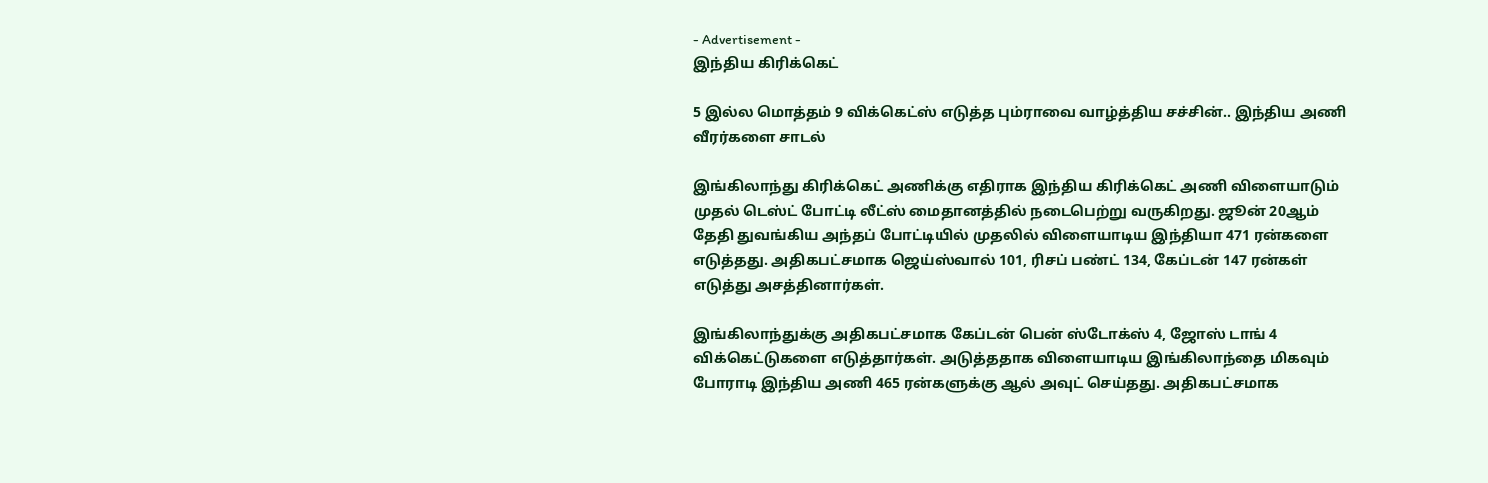- Advertisement -
இந்திய கிரிக்கெட்

5 இல்ல மொத்தம் 9 விக்கெட்ஸ் எடுத்த பும்ராவை வாழ்த்திய சச்சின்.. இந்திய அணி வீரர்களை சாடல்

இங்கிலாந்து கிரிக்கெட் அணிக்கு எதிராக இந்திய கிரிக்கெட் அணி விளையாடும் முதல் டெஸ்ட் போட்டி லீட்ஸ் மைதானத்தில் நடைபெற்று வருகிறது. ஜூன் 20ஆம் தேதி துவங்கிய அந்தப் போட்டியில் முதலில் விளையாடிய இந்தியா 471 ரன்களை எடுத்தது. அதிகபட்சமாக ஜெய்ஸ்வால் 101, ரிசப் பண்ட் 134, கேப்டன் 147 ரன்கள் எடுத்து அசத்தினார்கள்.

இங்கிலாந்துக்கு அதிகபட்சமாக கேப்டன் பென் ஸ்டோக்ஸ் 4, ஜோஸ் டாங் 4 விக்கெட்டுகளை எடுத்தார்கள். அடுத்ததாக விளையாடிய இங்கிலாந்தை மிகவும் போராடி இந்திய அணி 465 ரன்களுக்கு ஆல் அவுட் செய்தது. அதிகபட்சமாக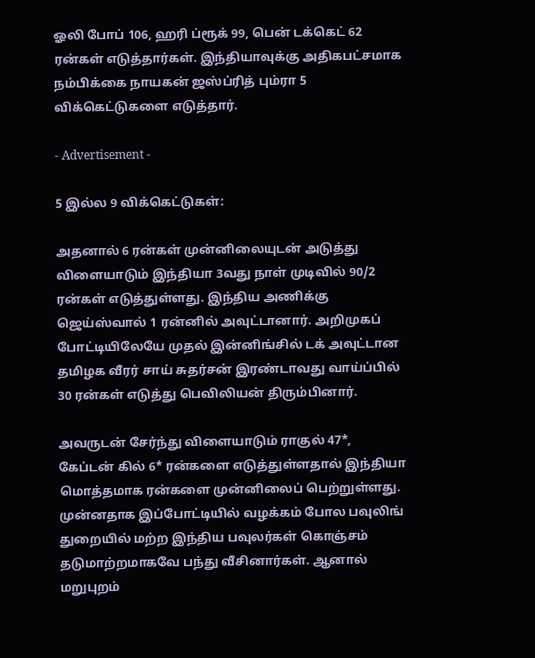ஓலி போப் 106, ஹரி ப்ரூக் 99, பென் டக்கெட் 62 ரன்கள் எடுத்தார்கள். இந்தியாவுக்கு அதிகபட்சமாக நம்பிக்கை நாயகன் ஜஸ்ப்ரித் பும்ரா 5 விக்கெட்டுகளை எடுத்தார்.

- Advertisement -

5 இல்ல 9 விக்கெட்டுகள்:

அதனால் 6 ரன்கள் முன்னிலையுடன் அடுத்து விளையாடும் இந்தியா 3வது நாள் முடிவில் 90/2 ரன்கள் எடுத்துள்ளது. இந்திய அணிக்கு ஜெய்ஸ்வால் 1 ரன்னில் அவுட்டானார். அறிமுகப் போட்டியிலேயே முதல் இன்னிங்சில் டக் அவுட்டான தமிழக வீரர் சாய் சுதர்சன் இரண்டாவது வாய்ப்பில் 30 ரன்கள் எடுத்து பெவிலியன் திரும்பினார்.

அவருடன் சேர்ந்து விளையாடும் ராகுல் 47*, கேப்டன் கில் 6* ரன்களை எடுத்துள்ளதால் இந்தியா மொத்தமாக ரன்களை முன்னிலைப் பெற்றுள்ளது. முன்னதாக இப்போட்டியில் வழக்கம் போல பவுலிங் துறையில் மற்ற இந்திய பவுலர்கள் கொஞ்சம் தடுமாற்றமாகவே பந்து வீசினார்கள். ஆனால் மறுபுறம்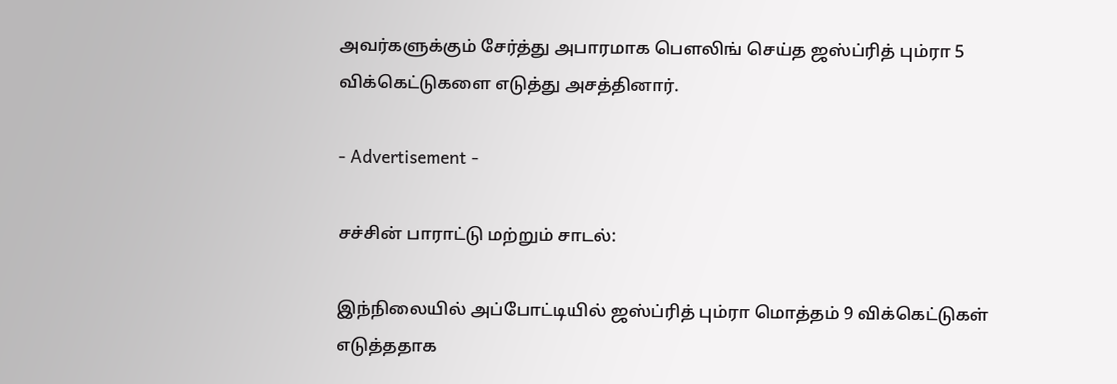அவர்களுக்கும் சேர்த்து அபாரமாக பௌலிங் செய்த ஜஸ்ப்ரித் பும்ரா 5 விக்கெட்டுகளை எடுத்து அசத்தினார்.

- Advertisement -

சச்சின் பாராட்டு மற்றும் சாடல்:

இந்நிலையில் அப்போட்டியில் ஜஸ்ப்ரித் பும்ரா மொத்தம் 9 விக்கெட்டுகள் எடுத்ததாக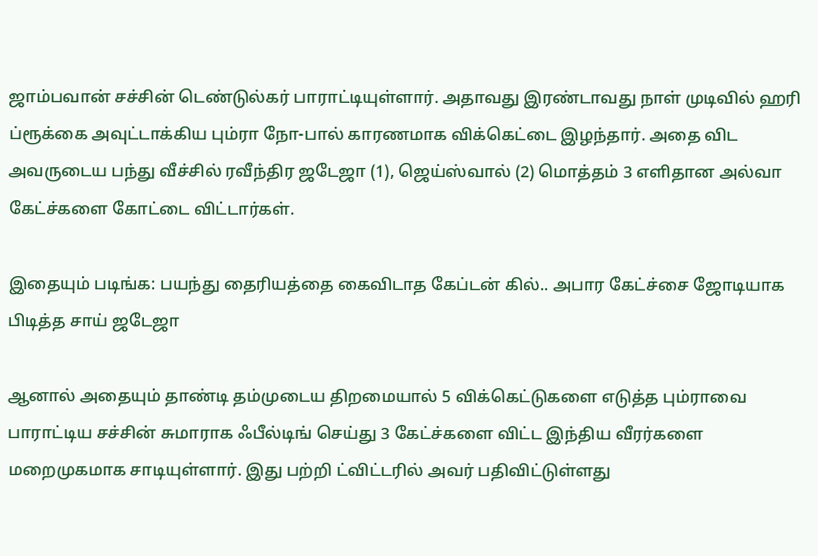ஜாம்பவான் சச்சின் டெண்டுல்கர் பாராட்டியுள்ளார். அதாவது இரண்டாவது நாள் முடிவில் ஹரி ப்ரூக்கை அவுட்டாக்கிய பும்ரா நோ-பால் காரணமாக விக்கெட்டை இழந்தார். அதை விட அவருடைய பந்து வீச்சில் ரவீந்திர ஜடேஜா (1), ஜெய்ஸ்வால் (2) மொத்தம் 3 எளிதான அல்வா கேட்ச்களை கோட்டை விட்டார்கள்.

இதையும் படிங்க: பயந்து தைரியத்தை கைவிடாத கேப்டன் கில்.. அபார கேட்ச்சை ஜோடியாக பிடித்த சாய் ஜடேஜா

ஆனால் அதையும் தாண்டி தம்முடைய திறமையால் 5 விக்கெட்டுகளை எடுத்த பும்ராவை பாராட்டிய சச்சின் சுமாராக ஃபீல்டிங் செய்து 3 கேட்ச்களை விட்ட இந்திய வீரர்களை மறைமுகமாக சாடியுள்ளார். இது பற்றி ட்விட்டரில் அவர் பதிவிட்டுள்ளது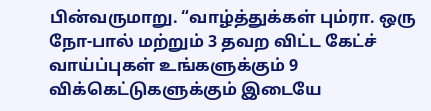பின்வருமாறு. “வாழ்த்துக்கள் பும்ரா. ஒரு நோ-பால் மற்றும் 3 தவற விட்ட கேட்ச் வாய்ப்புகள் உங்களுக்கும் 9 விக்கெட்டுகளுக்கும் இடையே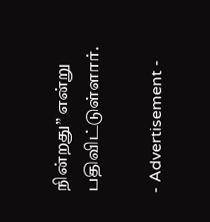நின்றது” என்று பதிவிட்டுள்ளார்.

- Advertisement -